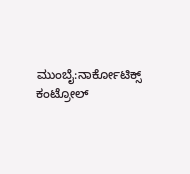ಮುಂಬೈ:ನಾರ್ಕೋಟಿಕ್ಸ್ ಕಂಟ್ರೋಲ್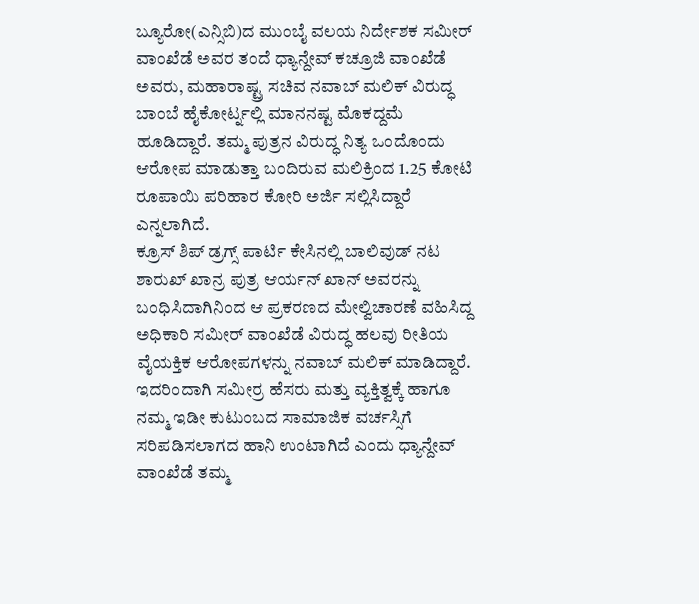ಬ್ಯೂರೋ(ಎನ್ಸಿಬಿ)ದ ಮುಂಬೈ ವಲಯ ನಿರ್ದೇಶಕ ಸಮೀರ್ ವಾಂಖೆಡೆ ಅವರ ತಂದೆ ಧ್ಯಾನ್ದೇವ್ ಕಚ್ರೂಜಿ ವಾಂಖೆಡೆ ಅವರು, ಮಹಾರಾಷ್ಟ್ರ ಸಚಿವ ನವಾಬ್ ಮಲಿಕ್ ವಿರುದ್ಧ ಬಾಂಬೆ ಹೈಕೋರ್ಟ್ನಲ್ಲಿ ಮಾನನಷ್ಟ ಮೊಕದ್ದಮೆ ಹೂಡಿದ್ದಾರೆ. ತಮ್ಮ ಪುತ್ರನ ವಿರುದ್ಧ ನಿತ್ಯ ಒಂದೊಂದು ಆರೋಪ ಮಾಡುತ್ತಾ ಬಂದಿರುವ ಮಲಿಕ್ರಿಂದ 1.25 ಕೋಟಿ ರೂಪಾಯಿ ಪರಿಹಾರ ಕೋರಿ ಅರ್ಜಿ ಸಲ್ಲಿಸಿದ್ದಾರೆ ಎನ್ನಲಾಗಿದೆ.
ಕ್ರೂಸ್ ಶಿಪ್ ಡ್ರಗ್ಸ್ ಪಾರ್ಟಿ ಕೇಸಿನಲ್ಲಿ ಬಾಲಿವುಡ್ ನಟ ಶಾರುಖ್ ಖಾನ್ರ ಪುತ್ರ ಆರ್ಯನ್ ಖಾನ್ ಅವರನ್ನು ಬಂಧಿಸಿದಾಗಿನಿಂದ ಆ ಪ್ರಕರಣದ ಮೇಲ್ವಿಚಾರಣೆ ವಹಿಸಿದ್ದ ಅಧಿಕಾರಿ ಸಮೀರ್ ವಾಂಖೆಡೆ ವಿರುದ್ಧ ಹಲವು ರೀತಿಯ ವೈಯಕ್ತಿಕ ಆರೋಪಗಳನ್ನು ನವಾಬ್ ಮಲಿಕ್ ಮಾಡಿದ್ದಾರೆ. ಇದರಿಂದಾಗಿ ಸಮೀರ್ರ ಹೆಸರು ಮತ್ತು ವ್ಯಕ್ತಿತ್ವಕ್ಕೆ ಹಾಗೂ ನಮ್ಮ ಇಡೀ ಕುಟುಂಬದ ಸಾಮಾಜಿಕ ವರ್ಚಸ್ಸಿಗೆ ಸರಿಪಡಿಸಲಾಗದ ಹಾನಿ ಉಂಟಾಗಿದೆ ಎಂದು ಧ್ಯಾನ್ದೇವ್ ವಾಂಖೆಡೆ ತಮ್ಮ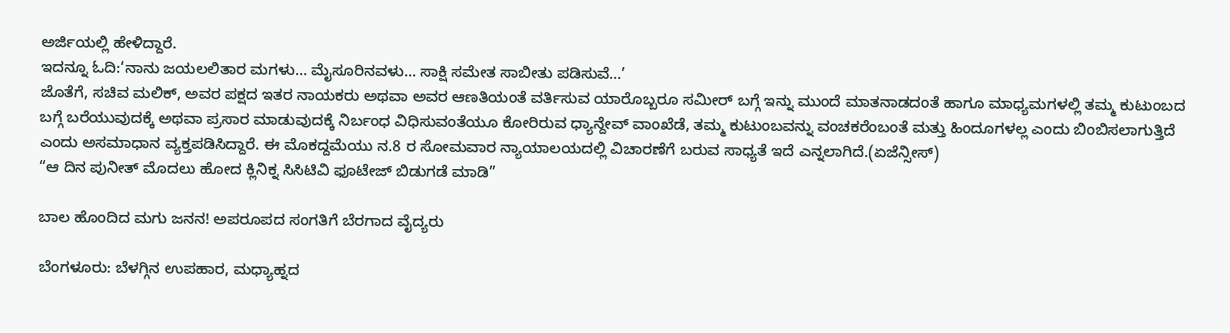ಅರ್ಜಿಯಲ್ಲಿ ಹೇಳಿದ್ದಾರೆ.
ಇದನ್ನೂ ಓದಿ:‘ನಾನು ಜಯಲಲಿತಾರ ಮಗಳು… ಮೈಸೂರಿನವಳು… ಸಾಕ್ಷಿ ಸಮೇತ ಸಾಬೀತು ಪಡಿಸುವೆ…’
ಜೊತೆಗೆ, ಸಚಿವ ಮಲಿಕ್, ಅವರ ಪಕ್ಷದ ಇತರ ನಾಯಕರು ಅಥವಾ ಅವರ ಆಣತಿಯಂತೆ ವರ್ತಿಸುವ ಯಾರೊಬ್ಬರೂ ಸಮೀರ್ ಬಗ್ಗೆ ಇನ್ನು ಮುಂದೆ ಮಾತನಾಡದಂತೆ ಹಾಗೂ ಮಾಧ್ಯಮಗಳಲ್ಲಿ ತಮ್ಮ ಕುಟುಂಬದ ಬಗ್ಗೆ ಬರೆಯುವುದಕ್ಕೆ ಅಥವಾ ಪ್ರಸಾರ ಮಾಡುವುದಕ್ಕೆ ನಿರ್ಬಂಧ ವಿಧಿಸುವಂತೆಯೂ ಕೋರಿರುವ ಧ್ಯಾನ್ದೇವ್ ವಾಂಖೆಡೆ, ತಮ್ಮ ಕುಟುಂಬವನ್ನು ವಂಚಕರೆಂಬಂತೆ ಮತ್ತು ಹಿಂದೂಗಳಲ್ಲ ಎಂದು ಬಿಂಬಿಸಲಾಗುತ್ತಿದೆ ಎಂದು ಅಸಮಾಧಾನ ವ್ಯಕ್ತಪಡಿಸಿದ್ದಾರೆ. ಈ ಮೊಕದ್ದಮೆಯು ನ.8 ರ ಸೋಮವಾರ ನ್ಯಾಯಾಲಯದಲ್ಲಿ ವಿಚಾರಣೆಗೆ ಬರುವ ಸಾಧ್ಯತೆ ಇದೆ ಎನ್ನಲಾಗಿದೆ.(ಏಜೆನ್ಸೀಸ್)
“ಆ ದಿನ ಪುನೀತ್ ಮೊದಲು ಹೋದ ಕ್ಲಿನಿಕ್ನ ಸಿಸಿಟಿವಿ ಫೂಟೇಜ್ ಬಿಡುಗಡೆ ಮಾಡಿ”

ಬಾಲ ಹೊಂದಿದ ಮಗು ಜನನ! ಅಪರೂಪದ ಸಂಗತಿಗೆ ಬೆರಗಾದ ವೈದ್ಯರು

ಬೆಂಗಳೂರು: ಬೆಳಗ್ಗಿನ ಉಪಹಾರ, ಮಧ್ಯಾಹ್ನದ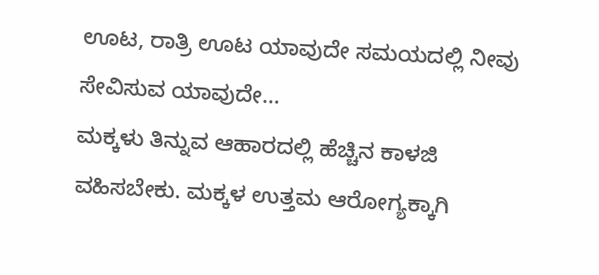ಊಟ, ರಾತ್ರಿ ಊಟ ಯಾವುದೇ ಸಮಯದಲ್ಲಿ ನೀವು ಸೇವಿಸುವ ಯಾವುದೇ…
ಮಕ್ಕಳು ತಿನ್ನುವ ಆಹಾರದಲ್ಲಿ ಹೆಚ್ಚಿನ ಕಾಳಜಿ ವಹಿಸಬೇಕು. ಮಕ್ಕಳ ಉತ್ತಮ ಆರೋಗ್ಯಕ್ಕಾಗಿ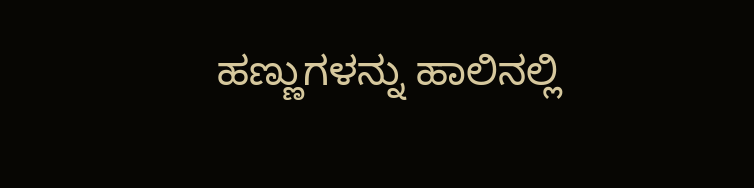ಹಣ್ಣುಗಳನ್ನು ಹಾಲಿನಲ್ಲಿ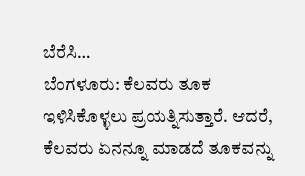ಬೆರೆಸಿ…
ಬೆಂಗಳೂರು: ಕೆಲವರು ತೂಕ ಇಳಿಸಿಕೊಳ್ಳಲು ಪ್ರಯತ್ನಿಸುತ್ತಾರೆ. ಆದರೆ, ಕೆಲವರು ಏನನ್ನೂ ಮಾಡದೆ ತೂಕವನ್ನು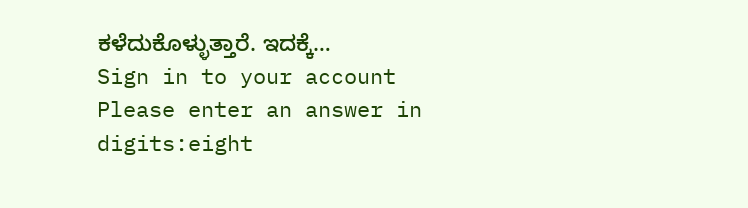ಕಳೆದುಕೊಳ್ಳುತ್ತಾರೆ. ಇದಕ್ಕೆ…
Sign in to your account
Please enter an answer in digits:eight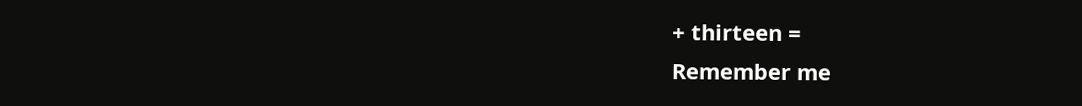+ thirteen =
Remember me